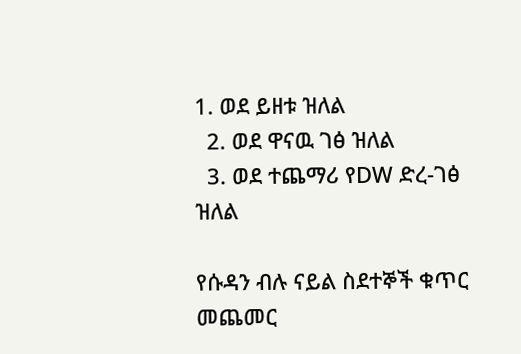1. ወደ ይዘቱ ዝለል
  2. ወደ ዋናዉ ገፅ ዝለል
  3. ወደ ተጨማሪ የDW ድረ-ገፅ ዝለል

የሱዳን ብሉ ናይል ስደተኞች ቁጥር መጨመር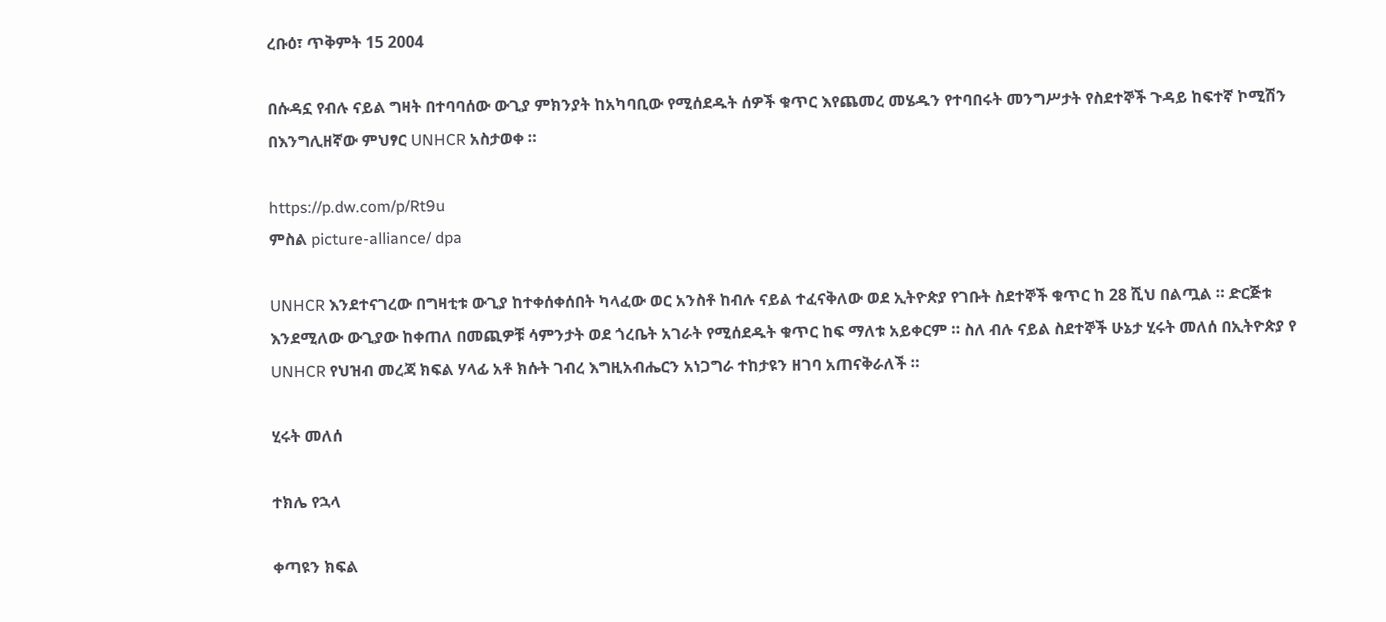ረቡዕ፣ ጥቅምት 15 2004

በሱዳኗ የብሉ ናይል ግዛት በተባባሰው ውጊያ ምክንያት ከአካባቢው የሚሰደዱት ሰዎች ቁጥር እየጨመረ መሄዱን የተባበሩት መንግሥታት የስደተኞች ጉዳይ ከፍተኛ ኮሚሽን በእንግሊዘኛው ምህፃር UNHCR አስታወቀ ።

https://p.dw.com/p/Rt9u
ምስል picture-alliance/ dpa

UNHCR እንደተናገረው በግዛቲቱ ውጊያ ከተቀሰቀሰበት ካላፈው ወር አንስቶ ከብሉ ናይል ተፈናቅለው ወደ ኢትዮጵያ የገቡት ስደተኞች ቁጥር ከ 28 ሺህ በልጧል ። ድርጅቱ እንደሚለው ውጊያው ከቀጠለ በመጪዎቹ ሳምንታት ወደ ጎረቤት አገራት የሚሰደዱት ቁጥር ከፍ ማለቱ አይቀርም ። ስለ ብሉ ናይል ስደተኞች ሁኔታ ሂሩት መለሰ በኢትዮጵያ የ UNHCR የህዝብ መረጃ ክፍል ሃላፊ አቶ ክሱት ገብረ እግዚአብሔርን አነጋግራ ተከታዩን ዘገባ አጠናቅራለች ።

ሂሩት መለሰ

ተክሌ የኋላ

ቀጣዩን ክፍል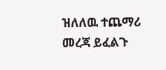ዝለለዉ ተጨማሪ መረጃ ይፈልጉ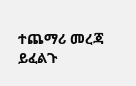ተጨማሪ መረጃ ይፈልጉ